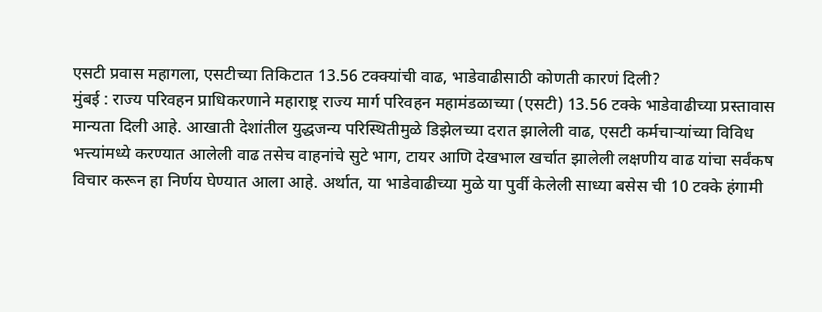एसटी प्रवास महागला, एसटीच्या तिकिटात 13.56 टक्क्यांची वाढ, भाडेवाढीसाठी कोणती कारणं दिली?
मुंबई : राज्य परिवहन प्राधिकरणाने महाराष्ट्र राज्य मार्ग परिवहन महामंडळाच्या (एसटी) 13.56 टक्के भाडेवाढीच्या प्रस्तावास मान्यता दिली आहे. आखाती देशांतील युद्धजन्य परिस्थितीमुळे डिझेलच्या दरात झालेली वाढ, एसटी कर्मचाऱ्यांच्या विविध भत्त्यांमध्ये करण्यात आलेली वाढ तसेच वाहनांचे सुटे भाग, टायर आणि देखभाल खर्चात झालेली लक्षणीय वाढ यांचा सर्वंकष विचार करून हा निर्णय घेण्यात आला आहे. अर्थात, या भाडेवाढीच्या मुळे या पुर्वी केलेली साध्या बसेस ची 10 टक्के हंगामी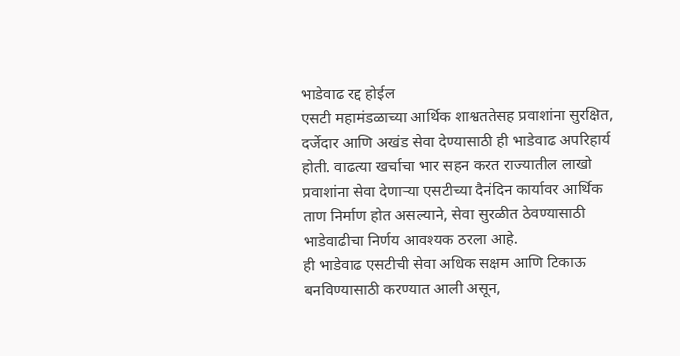भाडेवाढ रद्द होईल
एसटी महामंडळाच्या आर्थिक शाश्वततेसह प्रवाशांना सुरक्षित, दर्जेदार आणि अखंड सेवा देण्यासाठी ही भाडेवाढ अपरिहार्य होती. वाढत्या खर्चाचा भार सहन करत राज्यातील लाखो प्रवाशांना सेवा देणाऱ्या एसटीच्या दैनंदिन कार्यावर आर्थिक ताण निर्माण होत असल्याने, सेवा सुरळीत ठेवण्यासाठी भाडेवाढीचा निर्णय आवश्यक ठरला आहे.
ही भाडेवाढ एसटीची सेवा अधिक सक्षम आणि टिकाऊ बनविण्यासाठी करण्यात आली असून,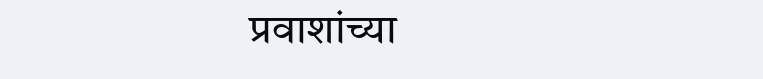प्रवाशांच्या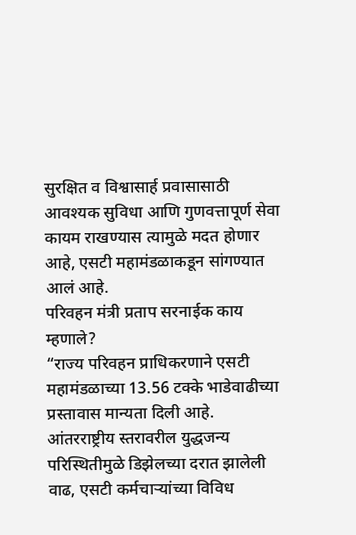सुरक्षित व विश्वासार्ह प्रवासासाठी आवश्यक सुविधा आणि गुणवत्तापूर्ण सेवा कायम राखण्यास त्यामुळे मदत होणार आहे, एसटी महामंडळाकडून सांगण्यात आलं आहे.
परिवहन मंत्री प्रताप सरनाईक काय म्हणाले?
“राज्य परिवहन प्राधिकरणाने एसटी महामंडळाच्या 13.56 टक्के भाडेवाढीच्या प्रस्तावास मान्यता दिली आहे. आंतरराष्ट्रीय स्तरावरील युद्धजन्य परिस्थितीमुळे डिझेलच्या दरात झालेली वाढ, एसटी कर्मचाऱ्यांच्या विविध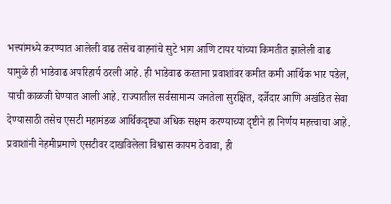भत्त्यांमध्ये करण्यात आलेली वाढ तसेच वाहनांचे सुटे भाग आणि टायर यांच्या किमतीत झालेली वाढ यामुळे ही भाडेवाढ अपरिहार्य ठरली आहे. ही भाडेवाढ करताना प्रवाशांवर कमीत कमी आर्थिक भार पडेल, याची काळजी घेण्यात आली आहे. राज्यातील सर्वसामान्य जनतेला सुरक्षित, दर्जेदार आणि अखंडित सेवा देण्यासाठी तसेच एसटी महामंडळ आर्थिकदृष्ट्या अधिक सक्षम करण्याच्या दृष्टीने हा निर्णय महत्त्वाचा आहे. प्रवाशांनी नेहमीप्रमाणे एसटीवर दाखविलेला विश्वास कायम ठेवावा, ही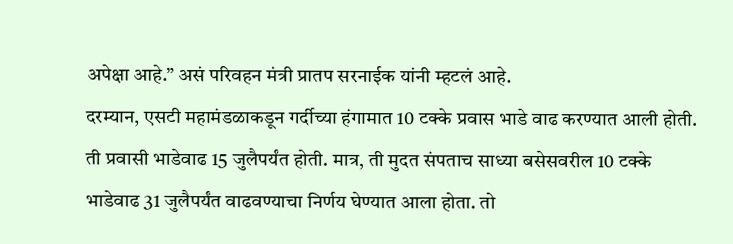अपेक्षा आहे.” असं परिवहन मंत्री प्रातप सरनाईक यांनी म्हटलं आहे.
दरम्यान, एसटी महामंडळाकडून गर्दीच्या हंगामात 10 टक्के प्रवास भाडे वाढ करण्यात आली होती. ती प्रवासी भाडेवाढ 15 जुलैपर्यंत होती. मात्र, ती मुदत संपताच साध्या बसेसवरील 10 टक्के भाडेवाढ 31 जुलैपर्यंत वाढवण्याचा निर्णय घेण्यात आला होता. तो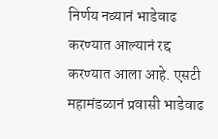निर्णय नव्यानं भाडेवाढ करण्यात आल्यानं रद्द करण्यात आला आहे. एसटी महामंडळानं प्रवासी भाडेवाढ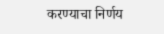करण्याचा निर्णय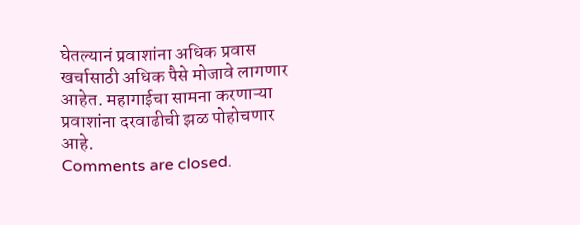घेतल्यानं प्रवाशांना अधिक प्रवास खर्चासाठी अधिक पैसे मोजावे लागणार आहेत. महागाईचा सामना करणाऱ्या प्रवाशांना दरवाढीची झळ पोहोचणार आहे.
Comments are closed.